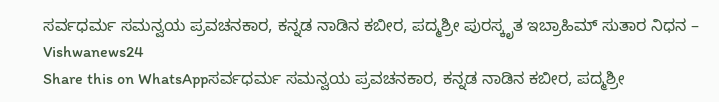ಸರ್ವಧರ್ಮ ಸಮನ್ವಯ ಪ್ರವಚನಕಾರ, ಕನ್ನಡ ನಾಡಿನ ಕಬೀರ, ಪದ್ಮಶ್ರೀ ಪುರಸ್ಕೃತ ಇಬ್ರಾಹಿಮ್ ಸುತಾರ ನಿಧನ – Vishwanews24
Share this on WhatsAppಸರ್ವಧರ್ಮ ಸಮನ್ವಯ ಪ್ರವಚನಕಾರ, ಕನ್ನಡ ನಾಡಿನ ಕಬೀರ, ಪದ್ಮಶ್ರೀ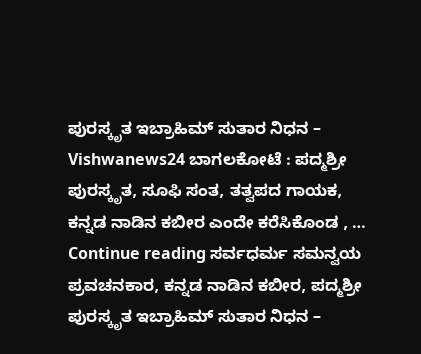ಪುರಸ್ಕೃತ ಇಬ್ರಾಹಿಮ್ ಸುತಾರ ನಿಧನ – Vishwanews24 ಬಾಗಲಕೋಟೆ : ಪದ್ಮಶ್ರೀ ಪುರಸ್ಕೃತ, ಸೂಫಿ ಸಂತ, ತತ್ವಪದ ಗಾಯಕ, ಕನ್ನಡ ನಾಡಿನ ಕಬೀರ ಎಂದೇ ಕರೆಸಿಕೊಂಡ , … Continue reading ಸರ್ವಧರ್ಮ ಸಮನ್ವಯ ಪ್ರವಚನಕಾರ, ಕನ್ನಡ ನಾಡಿನ ಕಬೀರ, ಪದ್ಮಶ್ರೀ ಪುರಸ್ಕೃತ ಇಬ್ರಾಹಿಮ್ ಸುತಾರ ನಿಧನ –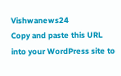Vishwanews24
Copy and paste this URL into your WordPress site to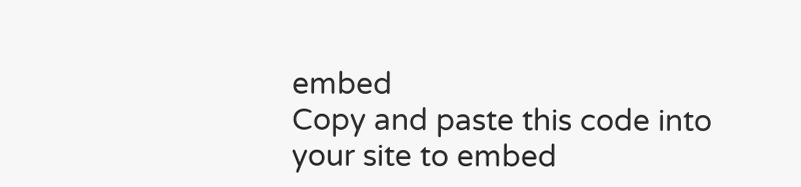embed
Copy and paste this code into your site to embed